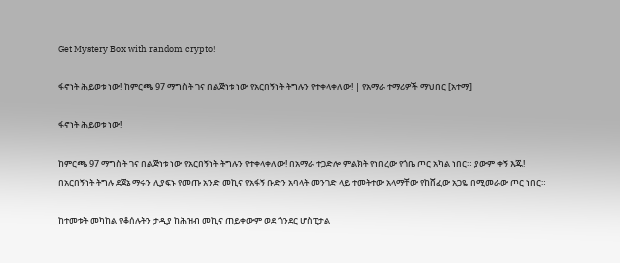Get Mystery Box with random crypto!

ፋኖነት ሕይወቱ ነው! ከምርጫ 97 ማግስት ገና በልጅነቱ ነው የአርበኝነት ትግሉን የተቀላቀለው! | የአማራ ተማሪዎች ማህበር [አተማ]

ፋኖነት ሕይወቱ ነው!

ከምርጫ 97 ማግስት ገና በልጅነቱ ነው የአርበኝነት ትግሉን የተቀላቀለው! በአማራ ተጋድሎ ምልክት የነበረው የጎቤ ጦር አካል ነበር። ያውም ቀኝ እጁ!
በአርበኝነት ትግሉ ደጀኔ ማሩን ሊያፍኑ የመጡ አንድ መኪና የአፋኝ ቡድን አባላት መንገድ ላይ ተመትተው አላማቸው የከሸፈው አጋዬ በሚመራው ጦር ነበር።

ከተመቱት መካከል የቆሰሉትን ታዲያ ከሕዝብ መኪና ጠይቀውም ወደ ጎንደር ሆስፒታል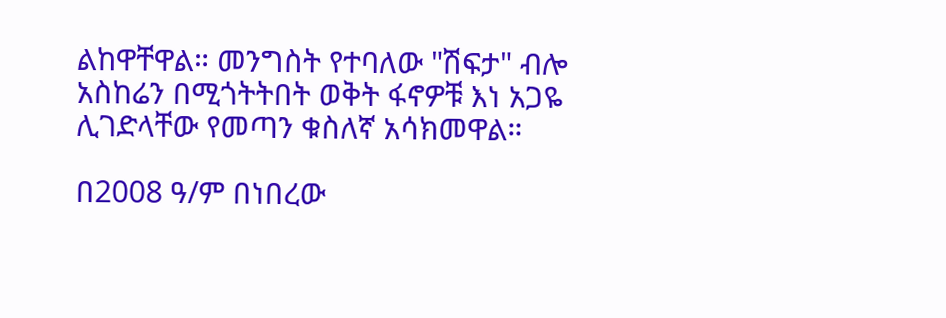ልከዋቸዋል። መንግስት የተባለው "ሽፍታ" ብሎ አስከሬን በሚጎትትበት ወቅት ፋኖዎቹ እነ አጋዬ ሊገድላቸው የመጣን ቁስለኛ አሳክመዋል።

በ2008 ዓ/ም በነበረው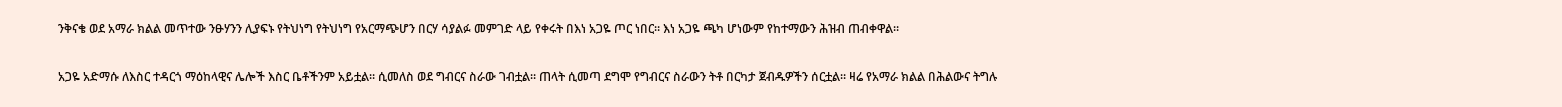ንቅናቄ ወደ አማራ ክልል መጥተው ንፁሃንን ሊያፍኑ የትህነግ የትህነግ የአርማጭሆን በርሃ ሳያልፉ መምገድ ላይ የቀሩት በእነ አጋዬ ጦር ነበር። እነ አጋዬ ጫካ ሆነውም የከተማውን ሕዝብ ጠብቀዋል።

አጋዬ አድማሱ ለእስር ተዳርጎ ማዕከላዊና ሌሎች እስር ቤቶችንም አይቷል። ሲመለስ ወደ ግብርና ስራው ገብቷል። ጠላት ሲመጣ ደግሞ የግብርና ስራውን ትቶ በርካታ ጀብዱዎችን ሰርቷል። ዛሬ የአማራ ክልል በሕልውና ትግሉ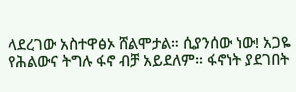ላደረገው አስተዋፅኦ ሸልሞታል። ሲያንሰው ነው! አጋዬ የሕልውና ትግሉ ፋኖ ብቻ አይደለም። ፋኖነት ያደገበት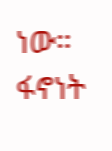ነው። ፋኖነት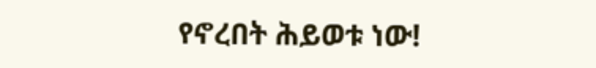የኖረበት ሕይወቱ ነው!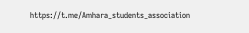https://t.me/Amhara_students_association